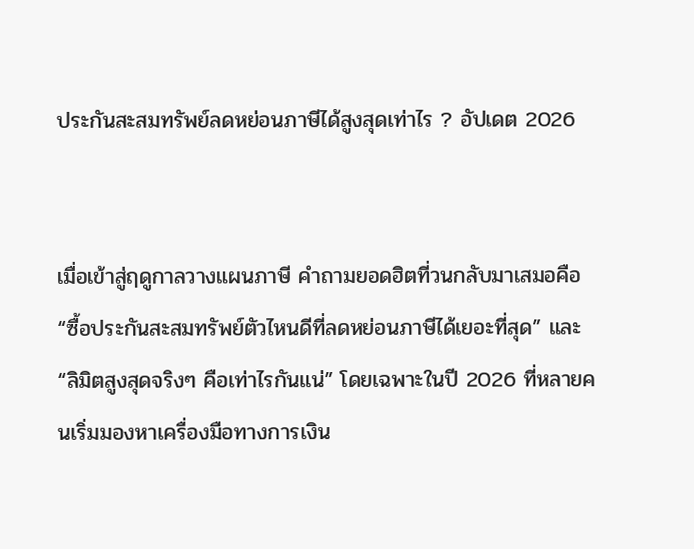ประกันสะสมทรัพย์ลดหย่อนภาษีได้สูงสุดเท่าไร ? อัปเดต 2026


เมื่อเข้าสู่ฤดูกาลวางแผนภาษี คำถามยอดฮิตที่วนกลับมาเสมอคือ “ซื้อประกันสะสมทรัพย์ตัวไหนดีที่ลดหย่อนภาษีได้เยอะที่สุด” และ “ลิมิตสูงสุดจริงๆ คือเท่าไรกันแน่” โดยเฉพาะในปี 2026 ที่หลายคนเริ่มมองหาเครื่องมือทางการเงิน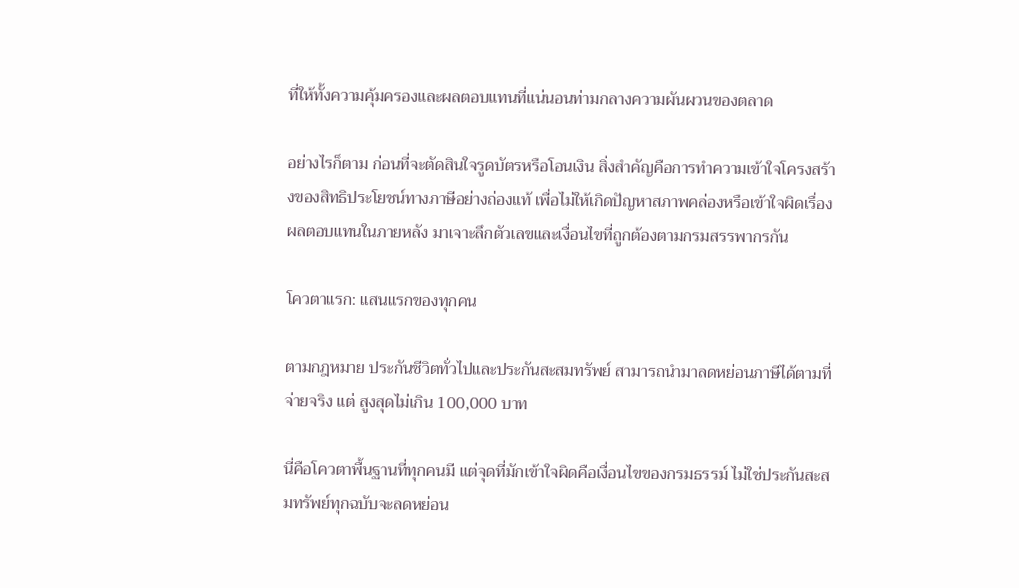ที่ให้ทั้งความคุ้มครองและผลตอบแทนที่แน่นอนท่ามกลางความผันผวนของตลาด

อย่างไรก็ตาม ก่อนที่จะตัดสินใจรูดบัตรหรือโอนเงิน สิ่งสำคัญคือการทำความเข้าใจโครงสร้างของสิทธิประโยชน์ทางภาษีอย่างถ่องแท้ เพื่อไม่ให้เกิดปัญหาสภาพคล่องหรือเข้าใจผิดเรื่องผลตอบแทนในภายหลัง มาเจาะลึกตัวเลขและเงื่อนไขที่ถูกต้องตามกรมสรรพากรกัน

โควตาแรก: แสนแรกของทุกคน

ตามกฎหมาย ประกันชีวิตทั่วไปและประกันสะสมทรัพย์ สามารถนำมาลดหย่อนภาษีได้ตามที่จ่ายจริง แต่ สูงสุดไม่เกิน 100,000 บาท

นี่คือโควตาพื้นฐานที่ทุกคนมี แต่จุดที่มักเข้าใจผิดคือเงื่อนไขของกรมธรรม์ ไม่ใช่ประกันสะสมทรัพย์ทุกฉบับจะลดหย่อน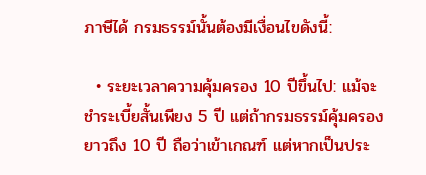ภาษีได้ กรมธรรม์นั้นต้องมีเงื่อนไขดังนี้:

  • ระยะเวลาความคุ้มครอง 10 ปีขึ้นไป: แม้จะชำระเบี้ยสั้นเพียง 5 ปี แต่ถ้ากรมธรรม์คุ้มครองยาวถึง 10 ปี ถือว่าเข้าเกณฑ์ แต่หากเป็นประ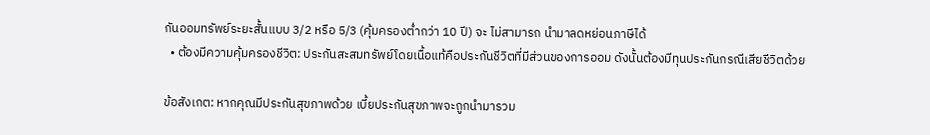กันออมทรัพย์ระยะสั้นแบบ 3/2 หรือ 5/3 (คุ้มครองต่ำกว่า 10 ปี) จะ ไม่สามารถ นำมาลดหย่อนภาษีได้
  • ต้องมีความคุ้มครองชีวิต: ประกันสะสมทรัพย์โดยเนื้อแท้คือประกันชีวิตที่มีส่วนของการออม ดังนั้นต้องมีทุนประกันกรณีเสียชีวิตด้วย

ข้อสังเกต: หากคุณมีประกันสุขภาพด้วย เบี้ยประกันสุขภาพจะถูกนำมารวม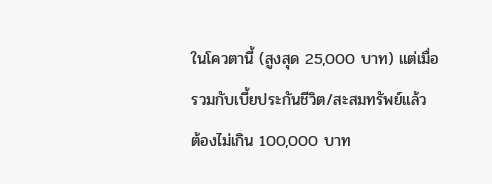ในโควตานี้ (สูงสุด 25,000 บาท) แต่เมื่อรวมกับเบี้ยประกันชีวิต/สะสมทรัพย์แล้ว ต้องไม่เกิน 100,000 บาท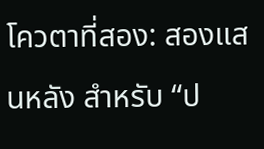โควตาที่สอง: สองแสนหลัง สำหรับ “ป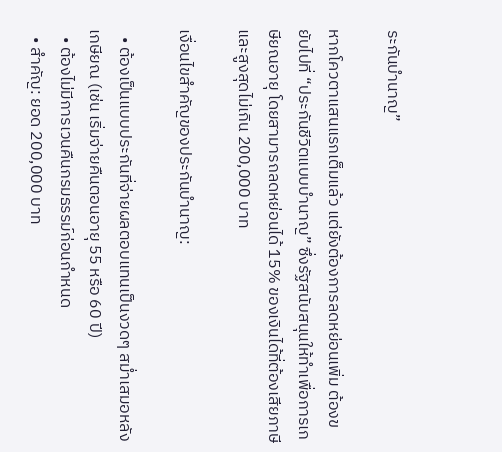ระกันบำนาญ”

หากโควตาแสนแรกเต็มแล้ว แต่ยังต้องการลดหย่อนเพิ่ม ต้องขยับไปที่ “ประกันชีวิตแบบบำนาญ” ซึ่งรัฐสนับสนุนให้ทำเพื่อการเกษียณอายุ โดยสามารถลดหย่อนได้ 15% ของเงินได้ที่ต้องเสียภาษี และสูงสุดไม่เกิน 200,000 บาท

เงื่อนไขสำคัญของประกันบำนาญ:

  • ต้องเป็นแบบประกันที่จ่ายผลตอบแทนเป็นงวดๆ สม่ำเสมอหลังเกษียณ (เช่น เริ่มจ่ายคืนตอนอายุ 55 หรือ 60 ปี)
  • ต้องไม่มีการเวนคืนกรมธรรม์ก่อนกำหนด
  • สำคัญ: ยอด 200,000 บาท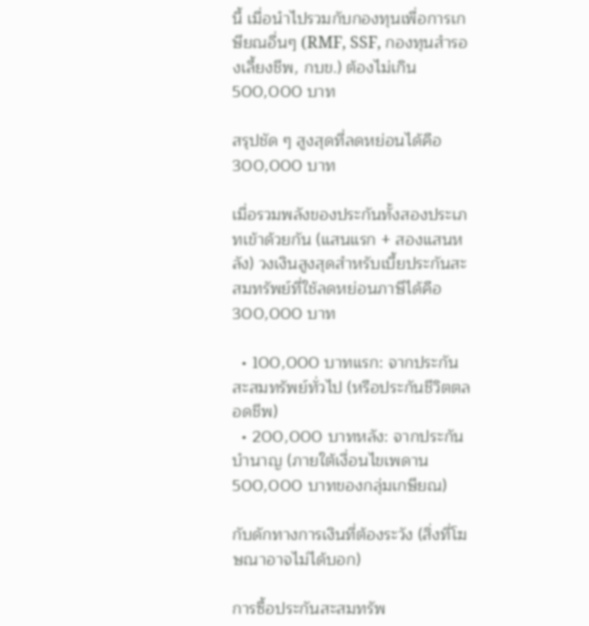นี้ เมื่อนำไปรวมกับกองทุนเพื่อการเกษียณอื่นๆ (RMF, SSF, กองทุนสำรองเลี้ยงชีพ, กบข.) ต้องไม่เกิน500,000 บาท

สรุปชัด ๆ สูงสุดที่ลดหย่อนได้คือ 300,000 บาท

เมื่อรวมพลังของประกันทั้งสองประเภทเข้าด้วยกัน (แสนแรก + สองแสนหลัง) วงเงินสูงสุดสำหรับเบี้ยประกันสะสมทรัพย์ที่ใช้ลดหย่อนภาษีได้คือ300,000 บาท

  • 100,000 บาทแรก: จากประกันสะสมทรัพย์ทั่วไป (หรือประกันชีวิตตลอดชีพ)
  • 200,000 บาทหลัง: จากประกันบำนาญ (ภายใต้เงื่อนไขเพดาน 500,000 บาทของกลุ่มเกษียณ)

กับดักทางการเงินที่ต้องระวัง (สิ่งที่โฆษณาอาจไม่ได้บอก)

การซื้อประกันสะสมทรัพ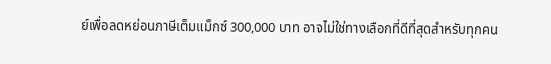ย์เพื่อลดหย่อนภาษีเต็มแม็กซ์ 300,000 บาท อาจไม่ใช่ทางเลือกที่ดีที่สุดสำหรับทุกคน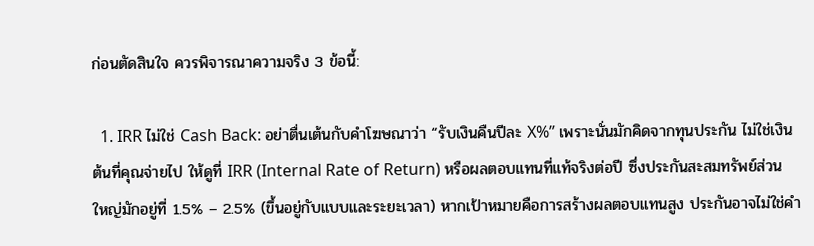ก่อนตัดสินใจ ควรพิจารณาความจริง 3 ข้อนี้:

  1. IRR ไม่ใช่ Cash Back: อย่าตื่นเต้นกับคำโฆษณาว่า “รับเงินคืนปีละ X%” เพราะนั่นมักคิดจากทุนประกัน ไม่ใช่เงินต้นที่คุณจ่ายไป ให้ดูที่ IRR (Internal Rate of Return) หรือผลตอบแทนที่แท้จริงต่อปี ซึ่งประกันสะสมทรัพย์ส่วนใหญ่มักอยู่ที่ 1.5% – 2.5% (ขึ้นอยู่กับแบบและระยะเวลา) หากเป้าหมายคือการสร้างผลตอบแทนสูง ประกันอาจไม่ใช่คำ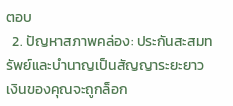ตอบ
  2. ปัญหาสภาพคล่อง: ประกันสะสมทรัพย์และบำนาญเป็นสัญญาระยะยาว เงินของคุณจะถูกล็อก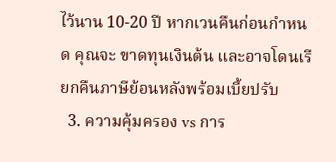ไว้นาน 10-20 ปี หากเวนคืนก่อนกำหนด คุณจะ ขาดทุนเงินต้น และอาจโดนเรียกคืนภาษีย้อนหลังพร้อมเบี้ยปรับ
  3. ความคุ้มครอง vs การ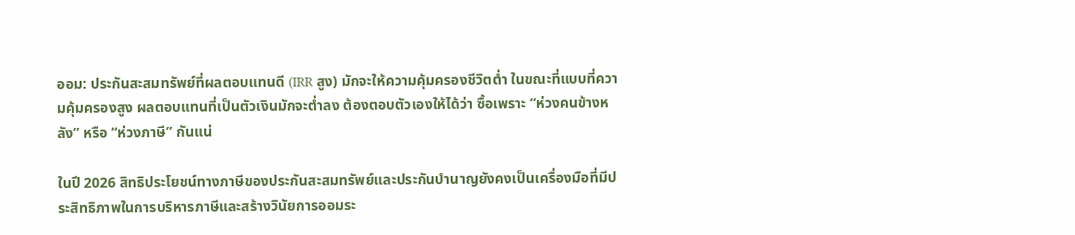ออม: ประกันสะสมทรัพย์ที่ผลตอบแทนดี (IRR สูง) มักจะให้ความคุ้มครองชีวิตต่ำ ในขณะที่แบบที่ความคุ้มครองสูง ผลตอบแทนที่เป็นตัวเงินมักจะต่ำลง ต้องตอบตัวเองให้ได้ว่า ซื้อเพราะ “ห่วงคนข้างหลัง” หรือ “ห่วงภาษี” กันแน่

ในปี 2026 สิทธิประโยชน์ทางภาษีของประกันสะสมทรัพย์และประกันบำนาญยังคงเป็นเครื่องมือที่มีประสิทธิภาพในการบริหารภาษีและสร้างวินัยการออมระ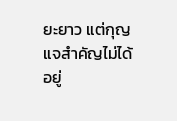ยะยาว แต่กุญแจสำคัญไม่ได้อยู่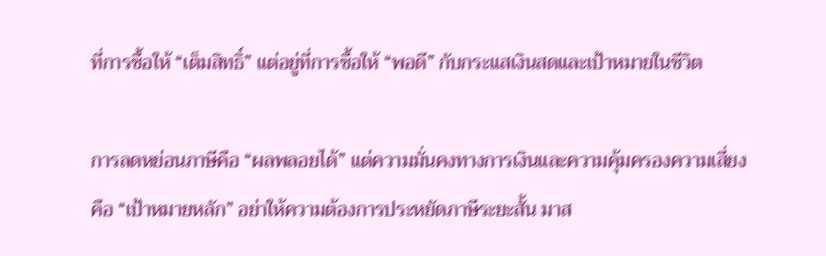ที่การซื้อให้ “เต็มสิทธิ์” แต่อยู่ที่การซื้อให้ “พอดี” กับกระแสเงินสดและเป้าหมายในชีวิต

การลดหย่อนภาษีคือ “ผลพลอยได้” แต่ความมั่นคงทางการเงินและความคุ้มครองความเสี่ยงคือ “เป้าหมายหลัก” อย่าให้ความต้องการประหยัดภาษีระยะสั้น มาส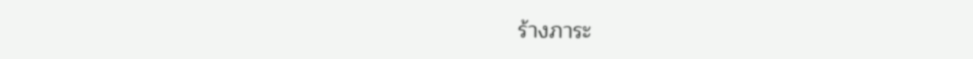ร้างภาระ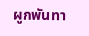ผูกพันทา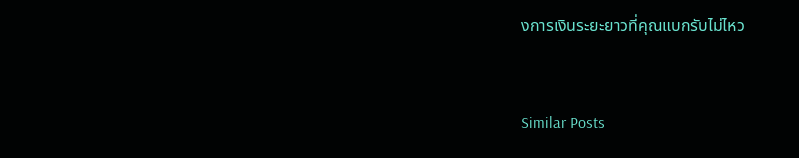งการเงินระยะยาวที่คุณแบกรับไม่ไหว


Similar Posts